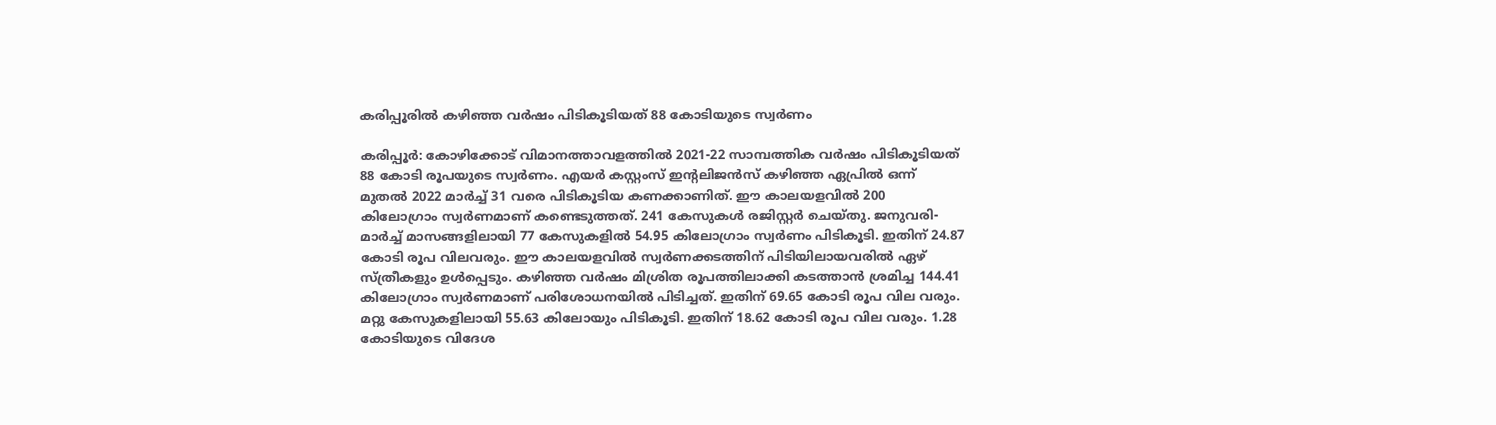കരിപ്പൂരിൽ കഴിഞ്ഞ വർഷം പിടികൂടിയത് 88 കോടിയുടെ സ്വർണം

കരിപ്പൂർ: കോഴിക്കോട് വിമാനത്താവളത്തിൽ 2021-22 സാമ്പത്തിക വർഷം പിടികൂടിയത് 88 കോടി രൂപയുടെ സ്വർണം. എയർ കസ്റ്റംസ് ഇന്‍റലിജൻസ് കഴിഞ്ഞ ഏപ്രിൽ ഒന്ന് മുതൽ 2022 മാർച്ച് 31 വരെ പിടികൂടിയ കണക്കാണിത്. ഈ കാലയളവിൽ 200 കിലോഗ്രാം സ്വർണമാണ് കണ്ടെടുത്തത്. 241 കേസുകൾ രജിസ്റ്റർ ചെയ്തു. ജനുവരി-മാർച്ച് മാസങ്ങളിലായി 77 കേസുകളിൽ 54.95 കിലോഗ്രാം സ്വർണം പിടികൂടി. ഇതിന് 24.87 കോടി രൂപ വിലവരും. ഈ കാലയളവിൽ സ്വർണക്കടത്തിന് പിടിയിലായവരിൽ ഏഴ് സ്ത്രീകളും ഉൾപ്പെടും. കഴിഞ്ഞ വർഷം മിശ്രിത രൂപത്തിലാക്കി കടത്താൻ ശ്രമിച്ച 144.41 കിലോഗ്രാം സ്വർണമാണ് പരിശോധനയിൽ പിടിച്ചത്. ഇതിന് 69.65 കോടി രൂപ വില വരും. മറ്റു കേസുകളിലായി 55.63 കിലോയും പിടികൂടി. ഇതിന് 18.62 കോടി രൂപ വില വരും. 1.28 കോടിയുടെ വിദേശ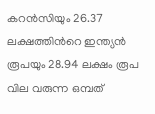കറൻസിയും 26.37 ലക്ഷത്തിന്‍റെ ഇന്ത്യൻ രൂപയും 28.94 ലക്ഷം രൂപ വില വരുന്ന ഒമ്പത്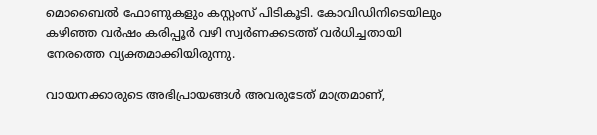മൊബൈൽ ഫോണുകളും കസ്റ്റംസ് പിടികൂടി. കോവിഡിനിടെയിലും കഴിഞ്ഞ വർഷം കരിപ്പൂർ വഴി സ്വർണക്കടത്ത് വർധിച്ചതായി നേരത്തെ വ്യക്തമാക്കിയിരുന്നു.

വായനക്കാരുടെ അഭിപ്രായങ്ങള്‍ അവരുടേത് മാത്രമാണ്,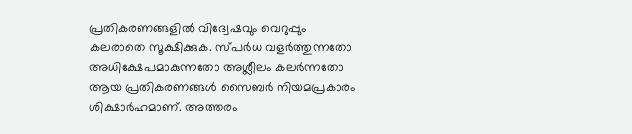പ്രതികരണങ്ങളിൽ വിദ്വേഷവും വെറുപ്പും കലരാതെ സൂക്ഷിക്കുക. സ്പർധ വളർത്തുന്നതോ അധിക്ഷേപമാകുന്നതോ അശ്ലീലം കലർന്നതോ ആയ പ്രതികരണങ്ങൾ സൈബർ നിയമപ്രകാരം ശിക്ഷാർഹമാണ്. അത്തരം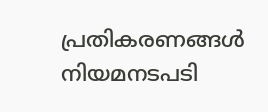പ്രതികരണങ്ങൾ നിയമനടപടി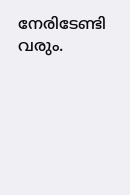നേരിടേണ്ടി വരും.